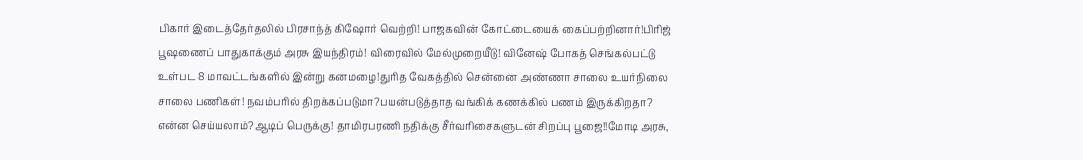பிகார் இடைத்தேர்தலில் பிரசாந்த் கிஷோர் வெற்றி! பாஜகவின் கோட்டையைக் கைப்பற்றினார்!பிரிஜ் பூஷணைப் பாதுகாக்கும் அரசு இயந்திரம்! விரைவில் மேல்முறையீடு! வினேஷ் போகத் செங்கல்பட்டு உள்பட 8 மாவட்டங்களில் இன்று கனமழை!துரித வேகத்தில் சென்னை அண்ணா சாலை உயர்நிலை சாலை பணிகள்! நவம்பரில் திறக்கப்படுமா?பயன்படுத்தாத வங்கிக் கணக்கில் பணம் இருக்கிறதா? என்ன செய்யலாம்?ஆடிப் பெருக்கு! தாமிரபரணி நதிக்கு சீர்வரிசைகளுடன் சிறப்பு பூஜை!!மோடி அரசு,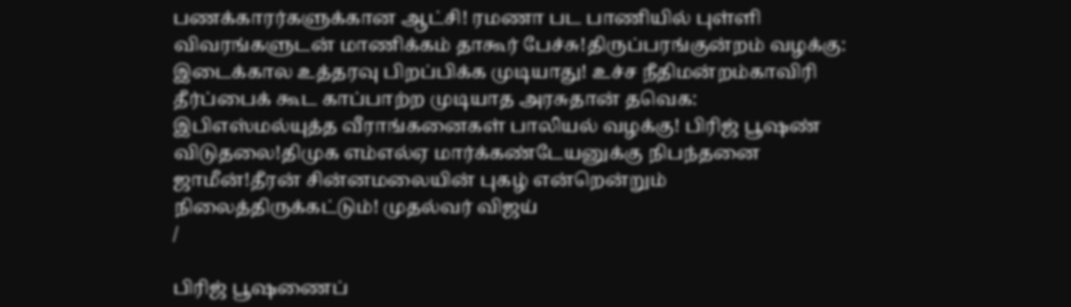பணக்காரர்களுக்கான ஆட்சி! ரமணா பட பாணியில் புள்ளி விவரங்களுடன் மாணிக்கம் தாகூர் பேச்சு!திருப்பரங்குன்றம் வழக்கு: இடைக்கால உத்தரவு பிறப்பிக்க முடியாது! உச்ச நீதிமன்றம்காவிரி தீர்ப்பைக் கூட காப்பாற்ற முடியாத அரசுதான் தவெக: இபிஎஸ்மல்யுத்த வீராங்கனைகள் பாலியல் வழக்கு! பிரிஜ் பூஷண் விடுதலை!திமுக எம்எல்ஏ மார்க்கண்டேயனுக்கு நிபந்தனை ஜாமீன்!தீரன் சின்னமலையின் புகழ் என்றென்றும் நிலைத்திருக்கட்டும்! முதல்வர் விஜய்
/

பிரிஜ் பூஷணைப்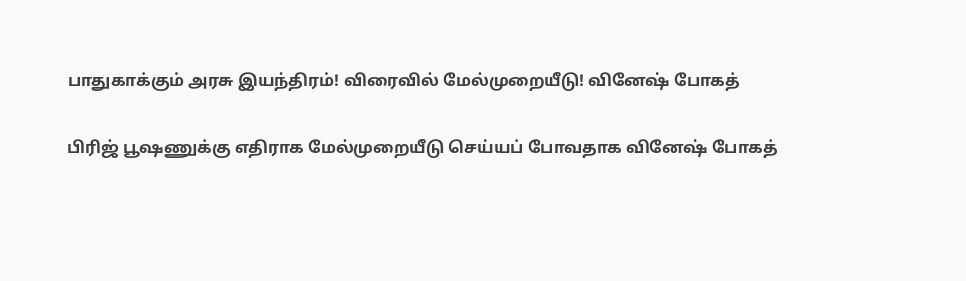பாதுகாக்கும் அரசு இயந்திரம்! விரைவில் மேல்முறையீடு! வினேஷ் போகத்

பிரிஜ் பூஷணுக்கு எதிராக மேல்முறையீடு செய்யப் போவதாக வினேஷ் போகத்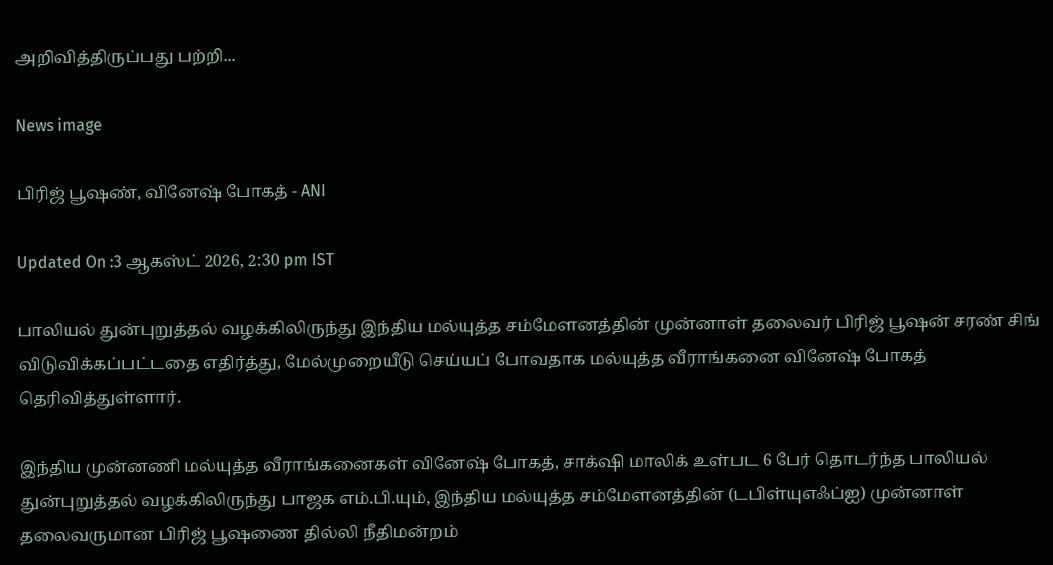அறிவித்திருப்பது பற்றி...

News image

பிரிஜ் பூஷண், வினேஷ் போகத் - ANI

Updated On :3 ஆகஸ்ட் 2026, 2:30 pm IST

பாலியல் துன்புறுத்தல் வழக்கிலிருந்து இந்திய மல்யுத்த சம்மேளனத்தின் முன்னாள் தலைவர் பிரிஜ் பூஷன் சரண் சிங் விடுவிக்கப்பட்டதை எதிர்த்து, மேல்முறையீடு செய்யப் போவதாக மல்யுத்த வீராங்கனை வினேஷ் போகத் தெரிவித்துள்ளார்.

இந்திய முன்னணி மல்யுத்த வீராங்கனைகள் வினேஷ் போகத், சாக்‌ஷி மாலிக் உள்பட 6 பேர் தொடர்ந்த பாலியல் துன்புறுத்தல் வழக்கிலிருந்து பாஜக எம்.பி.யும், இந்திய மல்யுத்த சம்மேளனத்தின் (டபிள்யுஎஃப்ஐ) முன்னாள் தலைவருமான பிரிஜ் பூஷணை தில்லி நீதிமன்றம்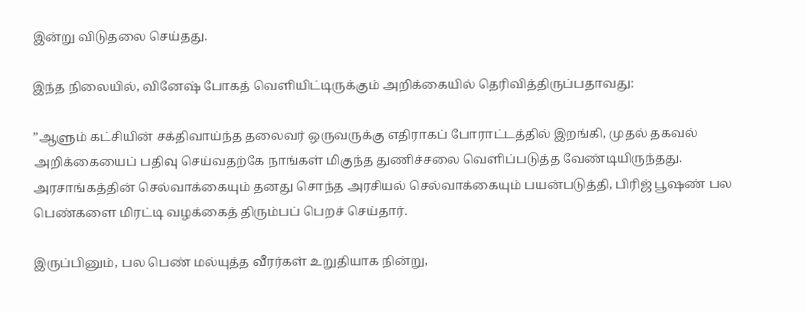இன்று விடுதலை செய்தது.

இந்த நிலையில், வினேஷ் போகத் வெளியிட்டிருக்கும் அறிக்கையில் தெரிவித்திருப்பதாவது:

”ஆளும் கட்சியின் சக்திவாய்ந்த தலைவர் ஒருவருக்கு எதிராகப் போராட்டத்தில் இறங்கி, முதல் தகவல் அறிக்கையைப் பதிவு செய்வதற்கே நாங்கள் மிகுந்த துணிச்சலை வெளிப்படுத்த வேண்டியிருந்தது. அரசாங்கத்தின் செல்வாக்கையும் தனது சொந்த அரசியல் செல்வாக்கையும் பயன்படுத்தி, பிரிஜ் பூஷண் பல பெண்களை மிரட்டி வழக்கைத் திரும்பப் பெறச் செய்தார்.

இருப்பினும், பல பெண் மல்யுத்த வீரர்கள் உறுதியாக நின்று,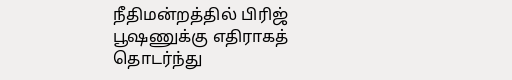நீதிமன்றத்தில் பிரிஜ் பூஷணுக்கு எதிராகத் தொடர்ந்து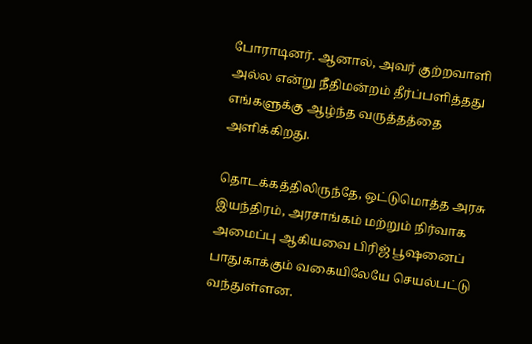போராடினர். ஆனால், அவர் குற்றவாளி அல்ல என்று நீதிமன்றம் தீர்ப்பளித்தது எங்களுக்கு ஆழ்ந்த வருத்தத்தை அளிக்கிறது.

தொடக்கத்திலிருந்தே, ஒட்டுமொத்த அரசு இயந்திரம், அரசாங்கம் மற்றும் நிர்வாக அமைப்பு ஆகியவை பிரிஜ் பூஷனைப் பாதுகாக்கும் வகையிலேயே செயல்பட்டு வந்துள்ளன.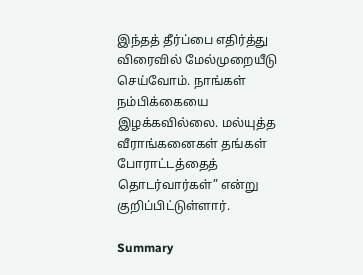இந்தத் தீர்ப்பை எதிர்த்து விரைவில் மேல்முறையீடு செய்வோம். நாங்கள் நம்பிக்கையை இழக்கவில்லை. மல்யுத்த வீராங்கனைகள் தங்கள் போராட்டத்தைத் தொடர்வார்கள்” என்று குறிப்பிட்டுள்ளார்.

Summary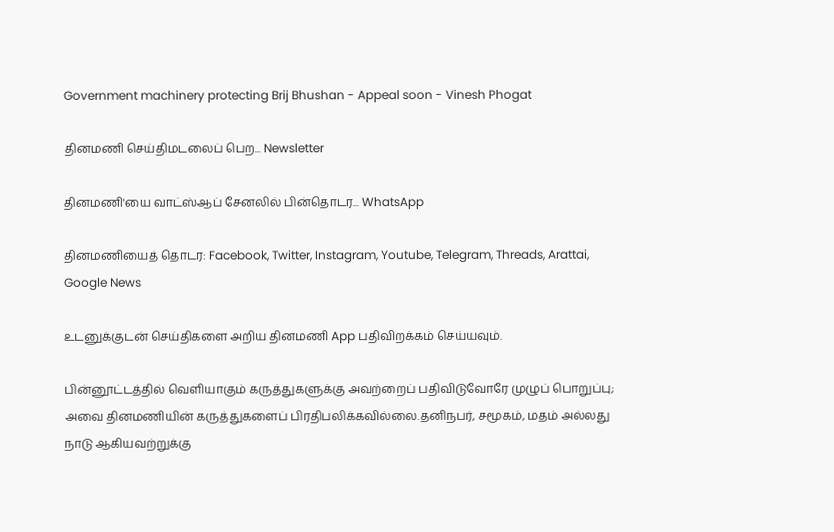Government machinery protecting Brij Bhushan - Appeal soon - Vinesh Phogat

தினமணி செய்திமடலைப் பெற... Newsletter

தினமணி'யை வாட்ஸ்ஆப் சேனலில் பின்தொடர... WhatsApp

தினமணியைத் தொடர: Facebook, Twitter, Instagram, Youtube, Telegram, Threads, Arattai, Google News

உடனுக்குடன் செய்திகளை அறிய தினமணி App பதிவிறக்கம் செய்யவும்.

பின்னூட்டத்தில் வெளியாகும் கருத்துகளுக்கு அவற்றைப் பதிவிடுவோரே முழுப் பொறுப்பு; அவை தினமணியின் கருத்துகளைப் பிரதிபலிக்கவில்லை.தனிநபர், சமூகம், மதம் அல்லது நாடு ஆகியவற்றுக்கு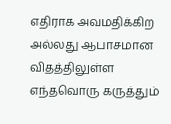எதிராக அவமதிக்கிற அல்லது ஆபாசமான விதத்திலுள்ள எந்தவொரு கருத்தும்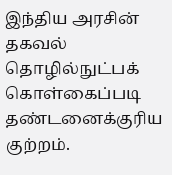இந்திய அரசின் தகவல் தொழில்நுட்பக் கொள்கைப்படி தண்டனைக்குரிய குற்றம்.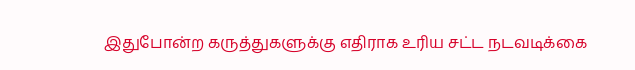இதுபோன்ற கருத்துகளுக்கு எதிராக உரிய சட்ட நடவடிக்கை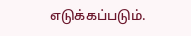எடுக்கப்படும்.